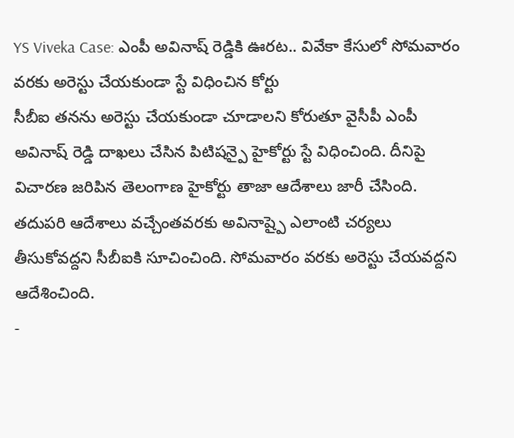YS Viveka Case: ఎంపీ అవినాష్ రెడ్డికి ఊరట.. వివేకా కేసులో సోమవారం వరకు అరెస్టు చేయకుండా స్టే విధించిన కోర్టు
సీబీఐ తనను అరెస్టు చేయకుండా చూడాలని కోరుతూ వైసీపీ ఎంపీ అవినాష్ రెడ్డి దాఖలు చేసిన పిటిషన్పై హైకోర్టు స్టే విధించింది. దీనిపై విచారణ జరిపిన తెలంగాణ హైకోర్టు తాజా ఆదేశాలు జారీ చేసింది. తదుపరి ఆదేశాలు వచ్చేంతవరకు అవినాష్పై ఎలాంటి చర్యలు తీసుకోవద్దని సీబీఐకి సూచించింది. సోమవారం వరకు అరెస్టు చేయవద్దని ఆదేశించింది.
-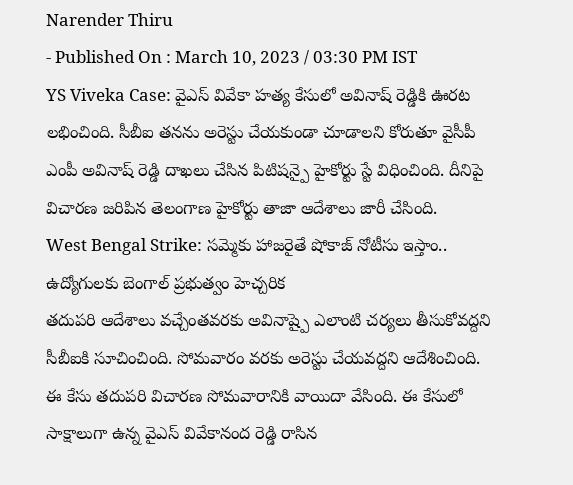Narender Thiru
- Published On : March 10, 2023 / 03:30 PM IST
YS Viveka Case: వైఎస్ వివేకా హత్య కేసులో అవినాష్ రెడ్డికి ఊరట లభించింది. సీబీఐ తనను అరెస్టు చేయకుండా చూడాలని కోరుతూ వైసీపీ ఎంపీ అవినాష్ రెడ్డి దాఖలు చేసిన పిటిషన్పై హైకోర్టు స్టే విధించింది. దీనిపై విచారణ జరిపిన తెలంగాణ హైకోర్టు తాజా ఆదేశాలు జారీ చేసింది.
West Bengal Strike: సమ్మెకు హాజరైతే షోకాజ్ నోటీసు ఇస్తాం.. ఉద్యోగులకు బెంగాల్ ప్రభుత్వం హెచ్చరిక
తదుపరి ఆదేశాలు వచ్చేంతవరకు అవినాష్పై ఎలాంటి చర్యలు తీసుకోవద్దని సీబీఐకి సూచించింది. సోమవారం వరకు అరెస్టు చేయవద్దని ఆదేశించింది. ఈ కేసు తదుపరి విచారణ సోమవారానికి వాయిదా వేసింది. ఈ కేసులో సాక్షాలుగా ఉన్న వైఎస్ వివేకానంద రెడ్డి రాసిన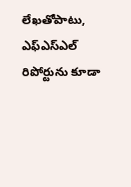లేఖతోపాటు, ఎఫ్ఎస్ఎల్ రిపోర్టును కూడా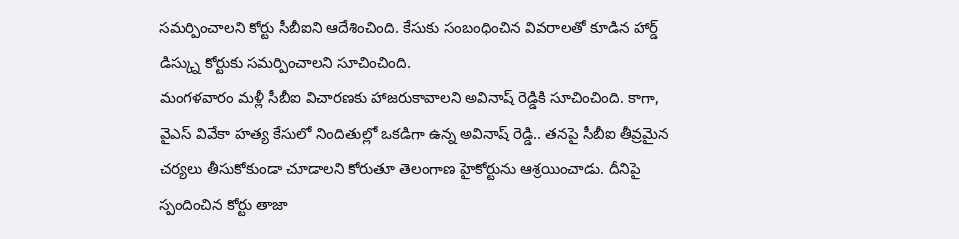సమర్పించాలని కోర్టు సీబీఐని ఆదేశించింది. కేసుకు సంబంధించిన వివరాలతో కూడిన హార్డ్ డిస్క్ను కోర్టుకు సమర్పించాలని సూచించింది.
మంగళవారం మళ్లీ సీబీఐ విచారణకు హాజరుకావాలని అవినాష్ రెడ్డికి సూచించింది. కాగా, వైఎస్ వివేకా హత్య కేసులో నిందితుల్లో ఒకడిగా ఉన్న అవినాష్ రెడ్డి.. తనపై సీబీఐ తీవ్రమైన చర్యలు తీసుకోకుండా చూడాలని కోరుతూ తెలంగాణ హైకోర్టును ఆశ్రయించాడు. దీనిపై స్పందించిన కోర్టు తాజా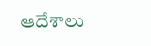ఆదేశాలు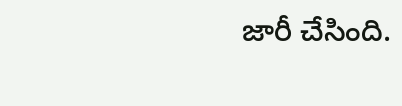జారీ చేసింది.